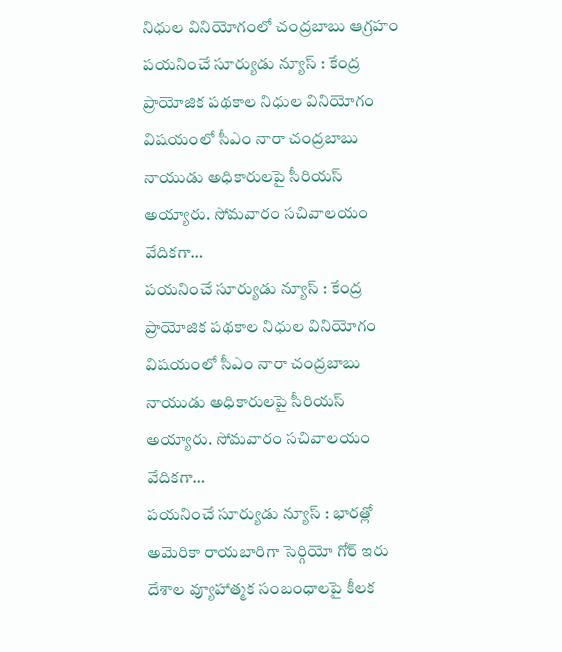నిధుల వినియోగంలో చంద్రబాబు ఆగ్రహం
పయనించే సూర్యుడు న్యూస్ : కేంద్ర ప్రాయోజిక పథకాల నిధుల వినియోగం విషయంలో సీఎం నారా చంద్రబాబు నాయుడు అధికారులపై సీరియస్ అయ్యారు. సోమవారం సచివాలయం వేదికగా…
పయనించే సూర్యుడు న్యూస్ : కేంద్ర ప్రాయోజిక పథకాల నిధుల వినియోగం విషయంలో సీఎం నారా చంద్రబాబు నాయుడు అధికారులపై సీరియస్ అయ్యారు. సోమవారం సచివాలయం వేదికగా…
పయనించే సూర్యుడు న్యూస్ : భారత్లో అమెరికా రాయబారిగా సెర్గియో గోర్ ఇరు దేశాల వ్యూహాత్మక సంబంధాలపై కీలక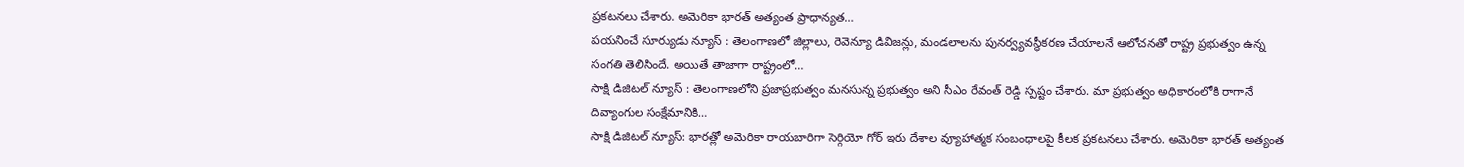ప్రకటనలు చేశారు. అమెరికా భారత్ అత్యంత ప్రాధాన్యత…
పయనించే సూర్యుడు న్యూస్ : తెలంగాణలో జిల్లాలు, రెవెన్యూ డివిజన్లు, మండలాలను పునర్వ్యవస్థీకరణ చేయాలనే ఆలోచనతో రాష్ట్ర ప్రభుత్వం ఉన్న సంగతి తెలిసిందే. అయితే తాజాగా రాష్ట్రంలో…
సాక్షి డిజిటల్ న్యూస్ : తెలంగాణలోని ప్రజాప్రభుత్వం మనసున్న ప్రభుత్వం అని సీఎం రేవంత్ రెడ్డి స్పష్టం చేశారు. మా ప్రభుత్వం అధికారంలోకి రాగానే దివ్యాంగుల సంక్షేమానికి…
సాక్షి డిజిటల్ న్యూస్: భారత్లో అమెరికా రాయబారిగా సెర్గియో గోర్ ఇరు దేశాల వ్యూహాత్మక సంబంధాలపై కీలక ప్రకటనలు చేశారు. అమెరికా భారత్ అత్యంత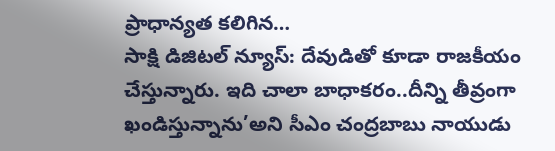ప్రాధాన్యత కలిగిన…
సాక్షి డిజిటల్ న్యూస్: దేవుడితో కూడా రాజకీయం చేస్తున్నారు. ఇది చాలా బాధాకరం..దీన్ని తీవ్రంగా ఖండిస్తున్నాను’అని సీఎం చంద్రబాబు నాయుడు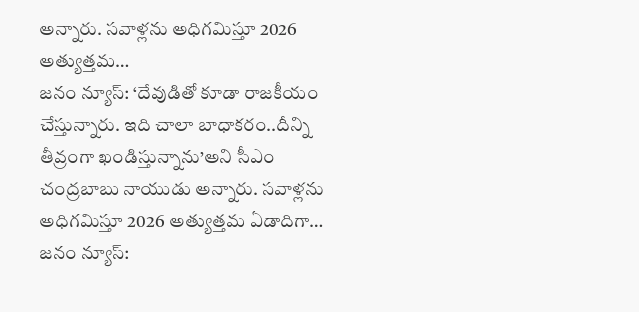అన్నారు. సవాళ్లను అధిగమిస్తూ 2026 అత్యుత్తమ…
జనం న్యూస్: ‘దేవుడితో కూడా రాజకీయం చేస్తున్నారు. ఇది చాలా బాధాకరం..దీన్ని తీవ్రంగా ఖండిస్తున్నాను’అని సీఎం చంద్రబాబు నాయుడు అన్నారు. సవాళ్లను అధిగమిస్తూ 2026 అత్యుత్తమ ఏడాదిగా…
జనం న్యూస్: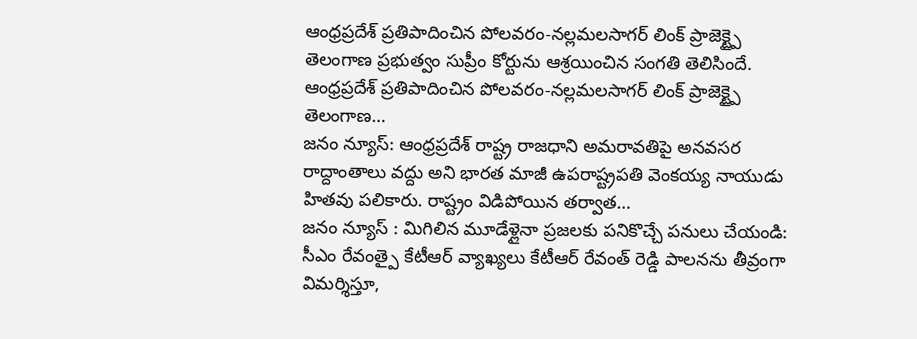ఆంధ్రప్రదేశ్ ప్రతిపాదించిన పోలవరం-నల్లమలసాగర్ లింక్ ప్రాజెక్ట్పై తెలంగాణ ప్రభుత్వం సుప్రీం కోర్టును ఆశ్రయించిన సంగతి తెలిసిందే. ఆంధ్రప్రదేశ్ ప్రతిపాదించిన పోలవరం-నల్లమలసాగర్ లింక్ ప్రాజెక్ట్పై తెలంగాణ…
జనం న్యూస్: ఆంధ్రప్రదేశ్ రాష్ట్ర రాజధాని అమరావతిపై అనవసర రాద్దాంతాలు వద్దు అని భారత మాజీ ఉపరాష్ట్రపతి వెంకయ్య నాయుడు హితవు పలికారు. రాష్ట్రం విడిపోయిన తర్వాత…
జనం న్యూస్ : మిగిలిన మూడేళ్లైనా ప్రజలకు పనికొచ్చే పనులు చేయండి: సీఎం రేవంత్పై కేటీఆర్ వ్యాఖ్యలు కేటీఆర్ రేవంత్ రెడ్డి పాలనను తీవ్రంగా విమర్శిస్తూ,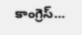కాంగ్రెస్…